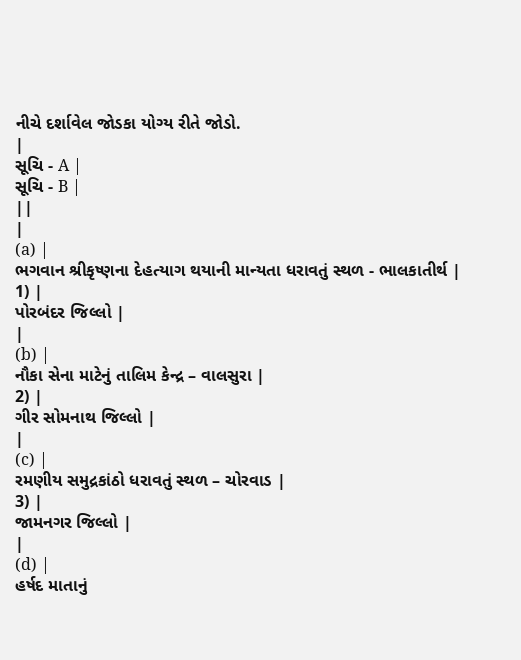નીચે દર્શાવેલ જોડકા યોગ્ય રીતે જોડો.
|
સૂચિ - A |
સૂચિ - B |
||
|
(a) |
ભગવાન શ્રીકૃષ્ણના દેહત્યાગ થયાની માન્યતા ધરાવતું સ્થળ - ભાલકાતીર્થ |
1) |
પોરબંદર જિલ્લો |
|
(b) |
નૌકા સેના માટેનું તાલિમ કેન્દ્ર – વાલસુરા |
2) |
ગીર સોમનાથ જિલ્લો |
|
(c) |
રમણીય સમુદ્રકાંઠો ધરાવતું સ્થળ – ચોરવાડ |
3) |
જામનગર જિલ્લો |
|
(d) |
હર્ષદ માતાનું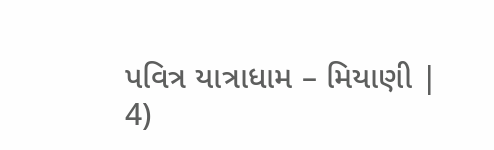પવિત્ર યાત્રાધામ – મિયાણી |
4)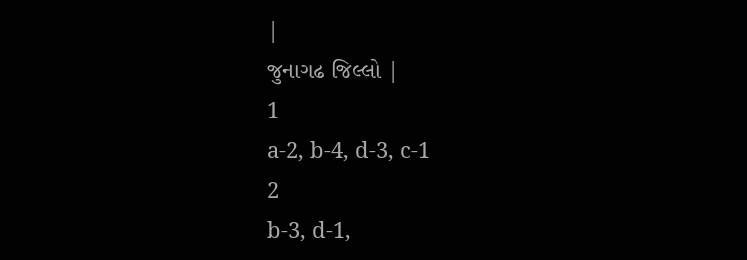|
જુનાગઢ જિલ્લો |
1
a-2, b-4, d-3, c-1
2
b-3, d-1,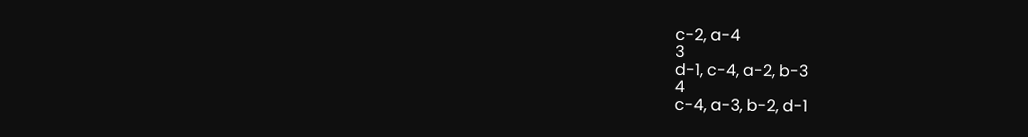c-2, a-4
3
d-1, c-4, a-2, b-3
4
c-4, a-3, b-2, d-1